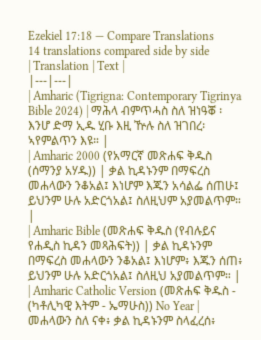Ezekiel 17:18 — Compare Translations
14 translations compared side by side
| Translation | Text |
|---|---|
| Amharic (Tigrigna: Contemporary Tigrinya Bible 2024) | ማሕላ ብምጥሓስ ስለ ዝነዓቖ ፡ እንሆ ድማ ኢዱ ሂቡ እዚ ዅሉ ስለ ዝገበረ፡ ኣየምልጥን እዩ። |
| Amharic 2000 (የአማርኛ መጽሐፍ ቅዱስ (ሰማንያ አሃዱ)) | ቃል ኪዳኑንም በማፍረስ መሐላውን ንቆአል፤ እነሆም እጁን አሳልፌ ሰጠሁ፤ ይህንም ሁሉ አድርጎአል፤ ስለዚህም አያመልጥም። |
| Amharic Bible (መጽሐፍ ቅዱስ (የብሉይና የሐዲስ ኪዳን መጻሕፍት)) | ቃል ኪዳኑንም በማፍረስ መሐላውን ንቆአል፤ እነሆም፥ እጁን ሰጠ፥ ይህንም ሁሉ አድርጎአል፤ ስለዚህ አያመልጥም። |
| Amharic Catholic Version (መጽሐፍ ቅዱስ - (ካቶሊካዊ እትም - ኤማሁስ)) No Year | መሐላውን ስለ ናቀ፥ ቃል ኪዳኑንም ስላፈረሰ፥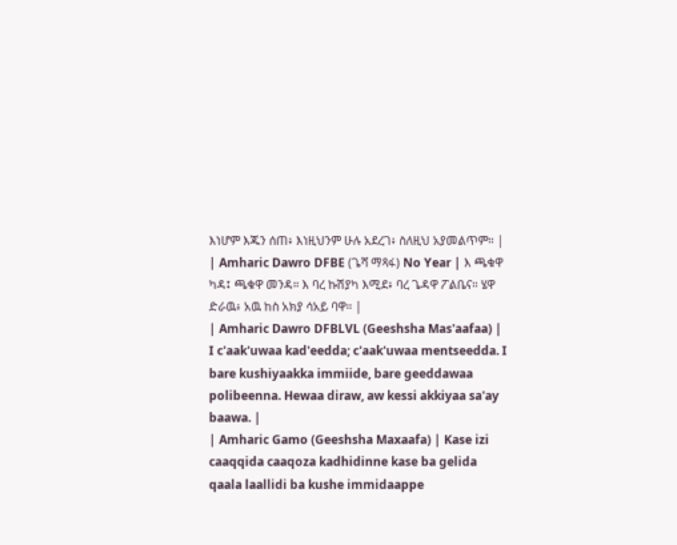እነሆም እጁን ሰጠ፥ እነዚህንም ሁሉ አደረገ፥ ስለዚህ አያመልጥም። |
| Amharic Dawro DFBE (ጌሻ ማጻፋ) No Year | እ ጫቁዋ ካዳ፤ ጫቁዋ መንዳ። እ ባረ ኩሽያካ እሚደ፥ ባረ ጌዳዋ ፖልቤና። ሄዋ ድራዉ፥ አዉ ከስ አክያ ሳአይ ባዋ። |
| Amharic Dawro DFBLVL (Geeshsha Mas'aafaa) | I c'aak'uwaa kad'eedda; c'aak'uwaa mentseedda. I bare kushiyaakka immiide, bare geeddawaa polibeenna. Hewaa diraw, aw kessi akkiyaa sa'ay baawa. |
| Amharic Gamo (Geeshsha Maxaafa) | Kase izi caaqqida caaqoza kadhidinne kase ba gelida qaala laallidi ba kushe immidaappe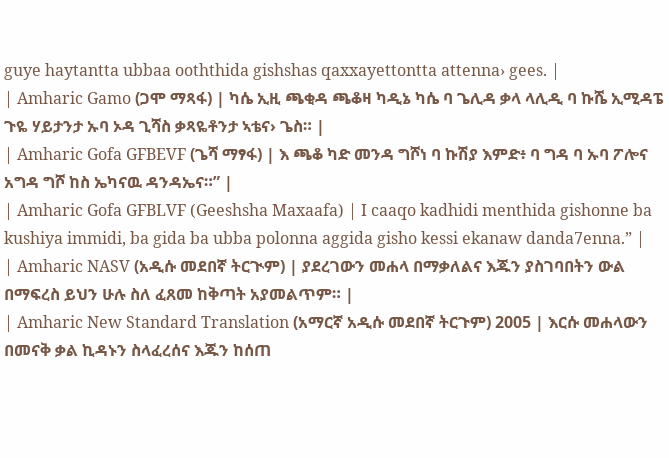guye haytantta ubbaa ooththida gishshas qaxxayettontta attenna› gees. |
| Amharic Gamo (ጋሞ ማጻፋ) | ካሴ ኢዚ ጫቂዳ ጫቆዛ ካዲኔ ካሴ ባ ጌሊዳ ቃላ ላሊዲ ባ ኩሼ ኢሚዳፔ ጉዬ ሃይታንታ ኡባ ኦዳ ጊሻስ ቃጻዬቶንታ ኣቴና› ጌስ። |
| Amharic Gofa GFBEVF (ጌሻ ማፃፋ) | እ ጫቆ ካድ መንዳ ግሾነ ባ ኩሽያ እምድ፥ ባ ግዳ ባ ኡባ ፖሎና አግዳ ግሾ ከስ ኤካናዉ ዳንዳኤና።” |
| Amharic Gofa GFBLVF (Geeshsha Maxaafa) | I caaqo kadhidi menthida gishonne ba kushiya immidi, ba gida ba ubba polonna aggida gisho kessi ekanaw danda7enna.” |
| Amharic NASV (አዲሱ መደበኛ ትርጒም) | ያደረገውን መሐላ በማቃለልና እጁን ያስገባበትን ውል በማፍረስ ይህን ሁሉ ስለ ፈጸመ ከቅጣት አያመልጥም። |
| Amharic New Standard Translation (አማርኛ አዲሱ መደበኛ ትርጉም) 2005 | እርሱ መሐላውን በመናቅ ቃል ኪዳኑን ስላፈረሰና እጁን ከሰጠ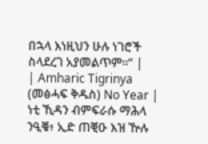በኋላ እነዚህን ሁሉ ነገሮች ስላደረገ አያመልጥም።” |
| Amharic Tigrinya (መፅሓፍ ቅዱስ) No Year | ነቲ ኺዳን ብምፍራሱ ማሕላ ንዒቑ፥ ኢድ ጠቒዑ እዝ ዅሉ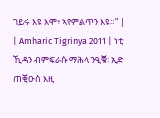ገይሩ እዩ እሞ፥ ኣየምልጥን እዩ።” |
| Amharic Tigrinya 2011 | ነቲ ኺዳን ብምፍራሱ ማሕላ ንዒቑ፡ ኢድ ጠቒዑስ እዚ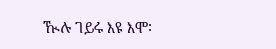ዂሉ ገይሩ እዩ እሞ፡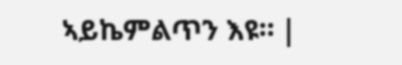ኣይኬምልጥን እዩ። |